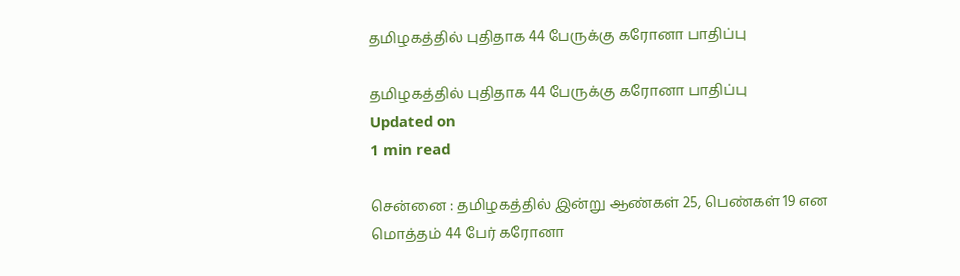தமிழகத்தில் புதிதாக 44 பேருக்கு கரோனா பாதிப்பு

தமிழகத்தில் புதிதாக 44 பேருக்கு கரோனா பாதிப்பு
Updated on
1 min read

சென்னை : தமிழகத்தில் இன்று ஆண்கள் 25, பெண்கள் 19 என மொத்தம் 44 பேர் கரோனா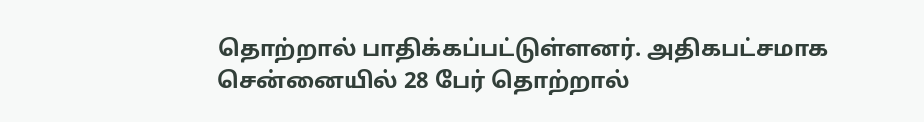தொற்றால் பாதிக்கப்பட்டுள்ளனர். அதிகபட்சமாக சென்னையில் 28 பேர் தொற்றால்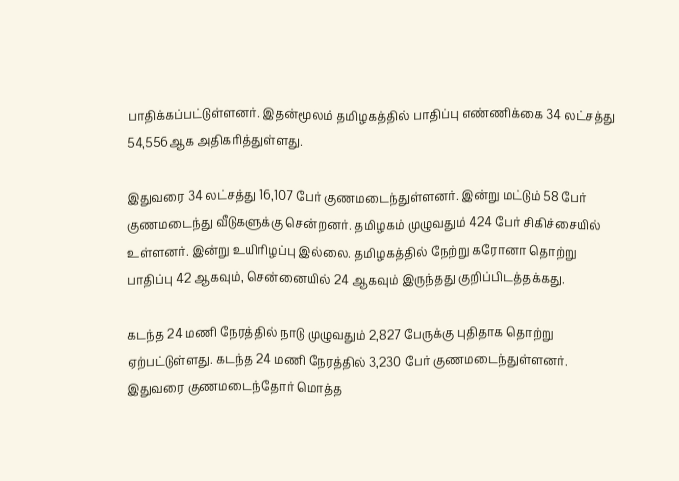பாதிக்கப்பட்டுள்ளனர். இதன்மூலம் தமிழகத்தில் பாதிப்பு எண்ணிக்கை 34 லட்சத்து 54,556ஆக அதிகரித்துள்ளது.

இதுவரை 34 லட்சத்து 16,107 பேர் குணமடைந்துள்ளனர். இன்று மட்டும் 58 பேர் குணமடைந்து வீடுகளுக்கு சென்றனர். தமிழகம் முழுவதும் 424 பேர் சிகிச்சையில் உள்ளனர். இன்று உயிரிழப்பு இல்லை. தமிழகத்தில் நேற்று கரோனா தொற்று பாதிப்பு 42 ஆகவும், சென்னையில் 24 ஆகவும் இருந்தது குறிப்பிடத்தக்கது.

கடந்த 24 மணி நேரத்தில் நாடு முழுவதும் 2,827 பேருக்கு புதிதாக தொற்று ஏற்பட்டுள்ளது. கடந்த 24 மணி நேரத்தில் 3,230 பேர் குணமடைந்துள்ளனர். இதுவரை குணமடைந்தோர் மொத்த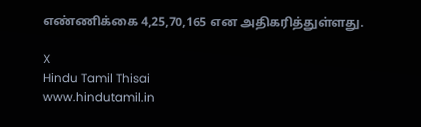எண்ணிக்கை 4,25,70,165 என அதிகரித்துள்ளது.

X
Hindu Tamil Thisai
www.hindutamil.in